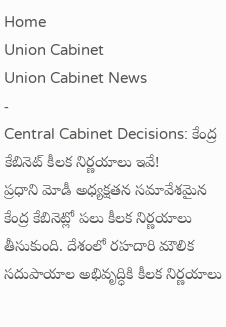Home
Union Cabinet
Union Cabinet News
-
Central Cabinet Decisions: కేంద్ర కేబినెట్ కీలక నిర్ణయాలు ఇవే!
ప్రధాని మోడీ అధ్యక్షతన సమావేశమైన కేంద్ర కేబినెట్లో పలు కీలక నిర్ణయాలు తీసుకుంది. దేశంలో రహదారి మౌలిక సదుపాయాల అభివృద్ధికి కీలక నిర్ణయాలు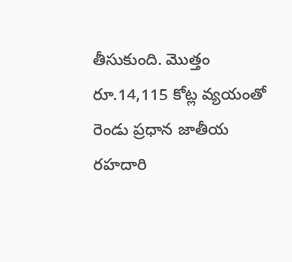తీసుకుంది. మొత్తం రూ.14,115 కోట్ల వ్యయంతో రెండు ప్రధాన జాతీయ రహదారి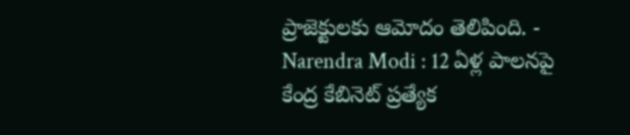ప్రాజెక్టులకు ఆమోదం తెలిపింది. -
Narendra Modi : 12 ఏళ్ల పాలనపై కేంద్ర కేబినెట్ ప్రత్యేక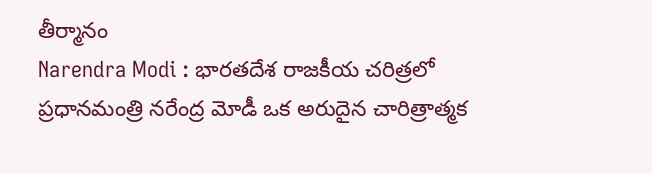తీర్మానం
Narendra Modi : భారతదేశ రాజకీయ చరిత్రలో ప్రధానమంత్రి నరేంద్ర మోడీ ఒక అరుదైన చారిత్రాత్మక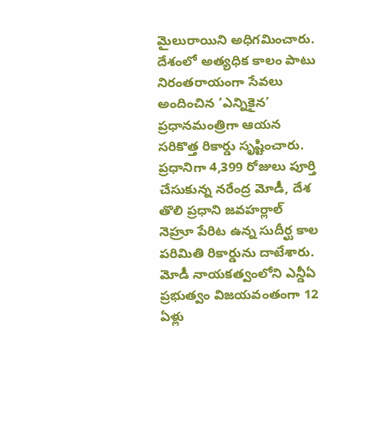మైలురాయిని అధిగమించారు. దేశంలో అత్యధిక కాలం పాటు నిరంతరాయంగా సేవలు అందించిన ‘ఎన్నికైన’ ప్రధానమంత్రిగా ఆయన సరికొత్త రికార్డు సృష్టించారు. ప్రధానిగా 4,399 రోజులు పూర్తి చేసుకున్న నరేంద్ర మోడీ, దేశ తొలి ప్రధాని జవహర్లాల్ నెహ్రూ పేరిట ఉన్న సుదీర్ఘ కాల పరిమితి రికార్డును దాటేశారు. మోడీ నాయకత్వంలోని ఎన్డీఏ ప్రభుత్వం విజయవంతంగా 12 ఏళ్లు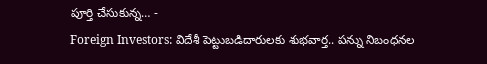పూర్తి చేసుకున్న… -
Foreign Investors: విదేశీ పెట్టుబడిదారులకు శుభవార్త.. పన్ను నిబంధనల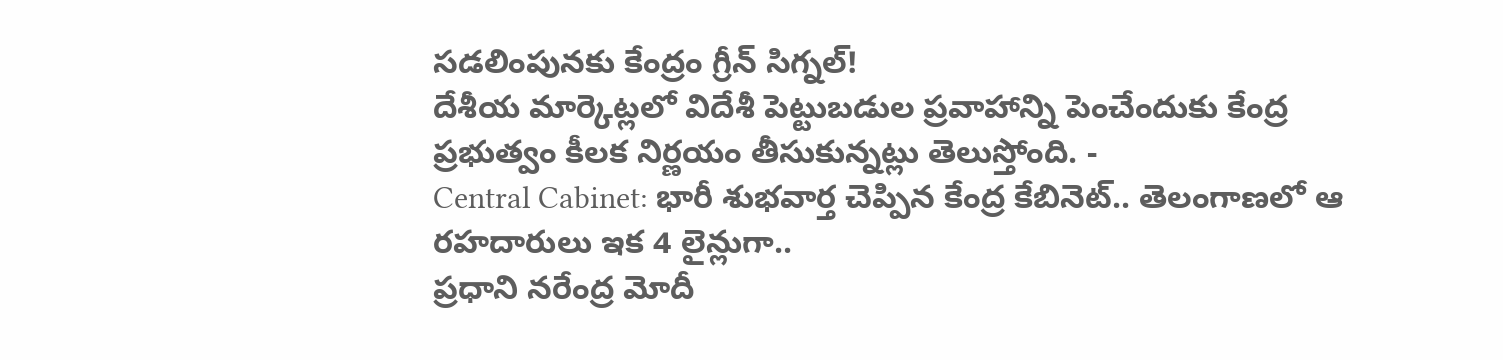సడలింపునకు కేంద్రం గ్రీన్ సిగ్నల్!
దేశీయ మార్కెట్లలో విదేశీ పెట్టుబడుల ప్రవాహాన్ని పెంచేందుకు కేంద్ర ప్రభుత్వం కీలక నిర్ణయం తీసుకున్నట్లు తెలుస్తోంది. -
Central Cabinet: భారీ శుభవార్త చెప్పిన కేంద్ర కేబినెట్.. తెలంగాణలో ఆ రహదారులు ఇక 4 లైన్లుగా..
ప్రధాని నరేంద్ర మోదీ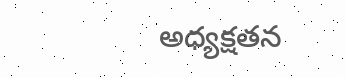అధ్యక్షతన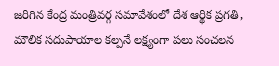జరిగిన కేంద్ర మంత్రివర్గ సమావేశంలో దేశ ఆర్థిక ప్రగతి, మౌలిక సదుపాయాల కల్పనే లక్ష్యంగా పలు సంచలన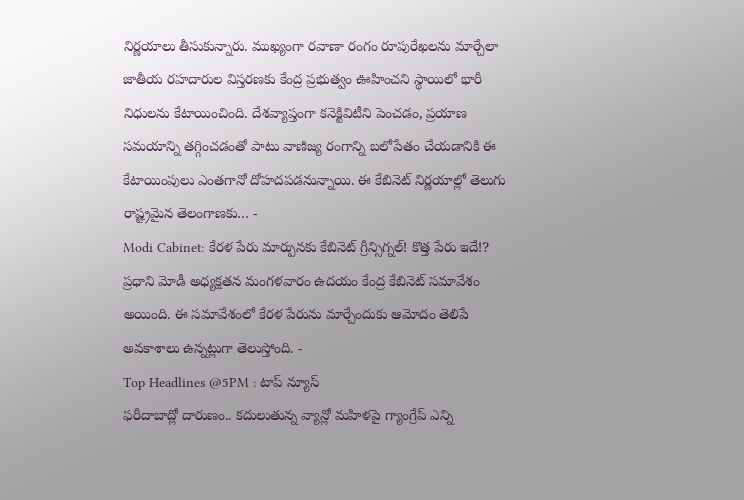నిర్ణయాలు తీసుకున్నారు. ముఖ్యంగా రవాణా రంగం రూపురేఖలను మార్చేలా జాతీయ రహదారుల విస్తరణకు కేంద్ర ప్రభుత్వం ఊహించని స్థాయిలో భారీ నిధులను కేటాయించింది. దేశవ్యాప్తంగా కనెక్టివిటీని పెంచడం, ప్రయాణ సమయాన్ని తగ్గించడంతో పాటు వాణిజ్య రంగాన్ని బలోపేతం చేయడానికి ఈ కేటాయింపులు ఎంతగానో దోహదపడనున్నాయి. ఈ కేబినెట్ నిర్ణయాల్లో తెలుగు రాష్ట్రమైన తెలంగాణకు… -
Modi Cabinet: కేరళ పేరు మార్పునకు కేబినెట్ గ్రీన్సిగ్నల్! కొత్త పేరు ఇదే!?
ప్రధాని మోడీ అధ్యక్షతన మంగళవారం ఉదయం కేంద్ర కేబినెట్ సమావేశం అయింది. ఈ సమావేశంలో కేరళ పేరును మార్చేందుకు ఆమోదం తెలిపే అవకాశాలు ఉన్నట్లుగా తెలుస్తోంది. -
Top Headlines @5PM : టాప్ న్యూస్
ఫరీదాబాద్లో దారుణం.. కదులుతున్న వ్యాన్లో మహిళపై గ్యాంగ్రేప్ ఎన్ని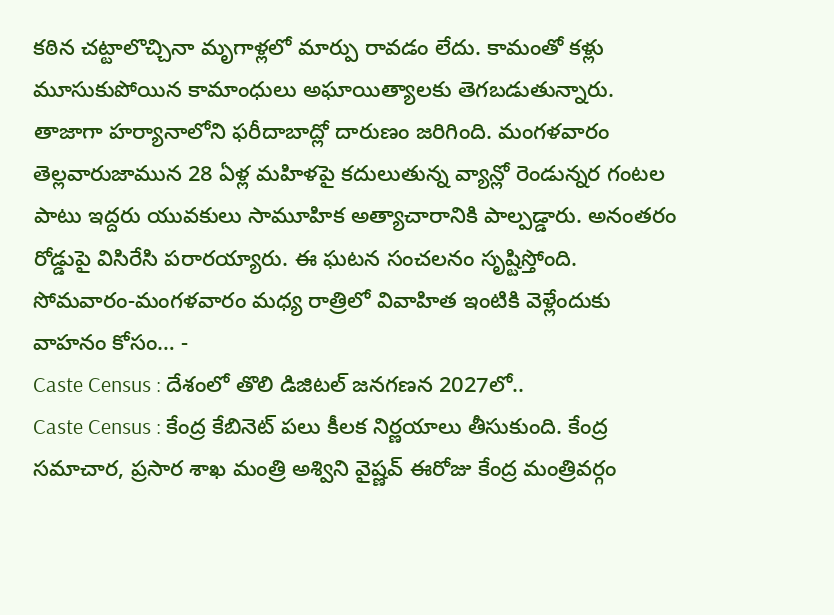కఠిన చట్టాలొచ్చినా మృగాళ్లలో మార్పు రావడం లేదు. కామంతో కళ్లు మూసుకుపోయిన కామాంధులు అఘాయిత్యాలకు తెగబడుతున్నారు. తాజాగా హర్యానాలోని ఫరీదాబాద్లో దారుణం జరిగింది. మంగళవారం తెల్లవారుజామున 28 ఏళ్ల మహిళపై కదులుతున్న వ్యాన్లో రెండున్నర గంటల పాటు ఇద్దరు యువకులు సామూహిక అత్యాచారానికి పాల్పడ్డారు. అనంతరం రోడ్డుపై విసిరేసి పరారయ్యారు. ఈ ఘటన సంచలనం సృష్టిస్తోంది. సోమవారం-మంగళవారం మధ్య రాత్రిలో వివాహిత ఇంటికి వెళ్లేందుకు వాహనం కోసం… -
Caste Census : దేశంలో తొలి డిజిటల్ జనగణన 2027లో..
Caste Census : కేంద్ర కేబినెట్ పలు కీలక నిర్ణయాలు తీసుకుంది. కేంద్ర సమాచార, ప్రసార శాఖ మంత్రి అశ్విని వైష్ణవ్ ఈరోజు కేంద్ర మంత్రివర్గం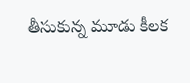తీసుకున్న మూడు కీలక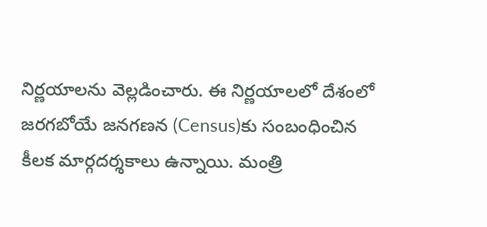నిర్ణయాలను వెల్లడించారు. ఈ నిర్ణయాలలో దేశంలో జరగబోయే జనగణన (Census)కు సంబంధించిన కీలక మార్గదర్శకాలు ఉన్నాయి. మంత్రి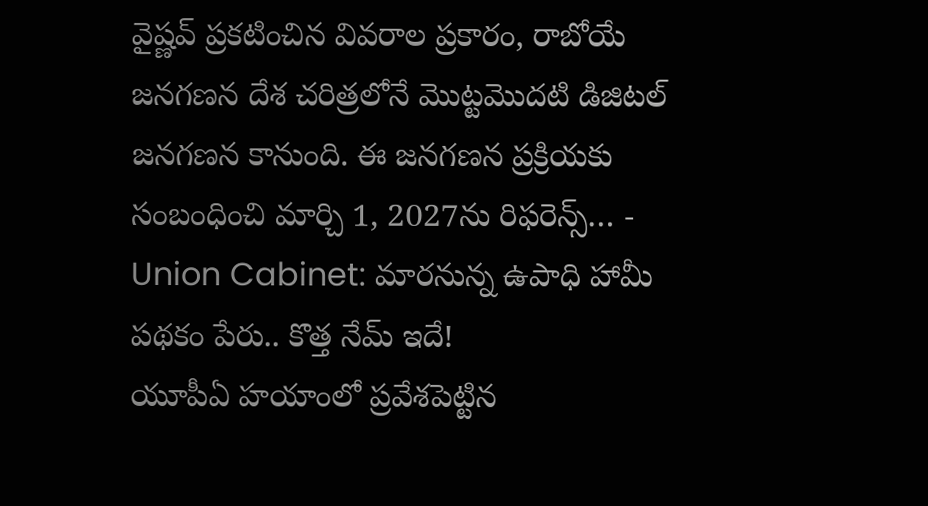వైష్ణవ్ ప్రకటించిన వివరాల ప్రకారం, రాబోయే జనగణన దేశ చరిత్రలోనే మొట్టమొదటి డిజిటల్ జనగణన కానుంది. ఈ జనగణన ప్రక్రియకు సంబంధించి మార్చి 1, 2027ను రిఫరెన్స్… -
Union Cabinet: మారనున్న ఉపాధి హామీ పథకం పేరు.. కొత్త నేమ్ ఇదే!
యూపీఏ హయాంలో ప్రవేశపెట్టిన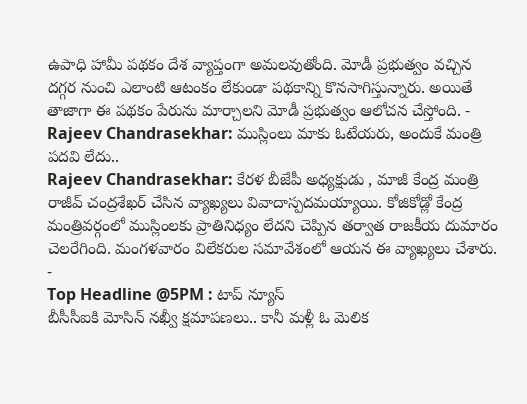ఉపాధి హామీ పథకం దేశ వ్యాప్తంగా అమలవుతోంది. మోడీ ప్రభుత్వం వచ్చిన దగ్గర నుంచి ఎలాంటి ఆటంకం లేకుండా పథకాన్ని కొనసాగిస్తున్నారు. అయితే తాజాగా ఈ పథకం పేరును మార్చాలని మోడీ ప్రభుత్వం ఆలోచన చేస్తోంది. -
Rajeev Chandrasekhar: ముస్లింలు మాకు ఓటేయరు, అందుకే మంత్రి పదవి లేదు..
Rajeev Chandrasekhar: కేరళ బీజేపీ అధ్యక్షుడు , మాజీ కేంద్ర మంత్రి రాజీవ్ చంద్రశేఖర్ చేసిన వ్యాఖ్యలు వివాదాస్పదమయ్యాయి. కోజికోడ్లో కేంద్ర మంత్రివర్గంలో ముస్లింలకు ప్రాతినిధ్యం లేదని చెప్పిన తర్వాత రాజకీయ దుమారం చెలరేగింది. మంగళవారం విలేకరుల సమావేశంలో ఆయన ఈ వ్యాఖ్యలు చేశారు. -
Top Headline @5PM : టాప్ న్యూస్
బీసీసీఐకి మోసిన్ నఖ్వీ క్షమాపణలు.. కానీ మళ్లీ ఓ మెలిక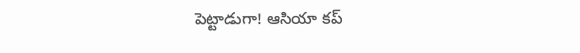పెట్టాడుగా! ఆసియా కప్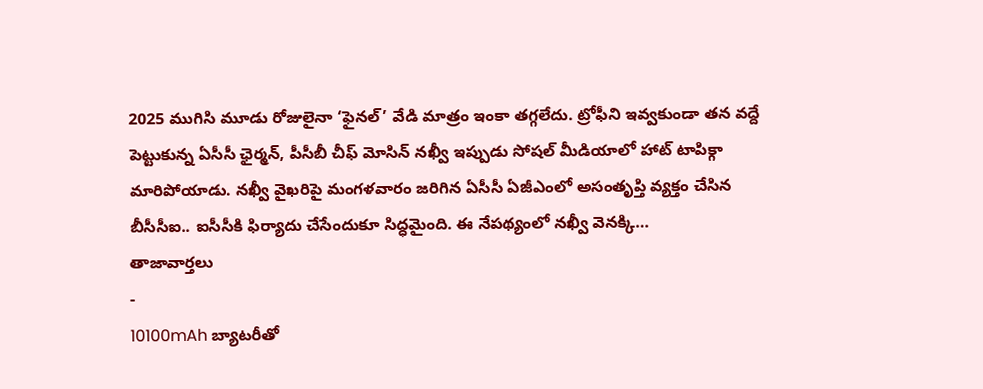2025 ముగిసి మూడు రోజులైనా ‘ఫైనల్’ వేడి మాత్రం ఇంకా తగ్గలేదు. ట్రోఫీని ఇవ్వకుండా తన వద్దే పెట్టుకున్న ఏసీసీ ఛైర్మన్, పీసీబీ చీఫ్ మోసిన్ నఖ్వీ ఇప్పుడు సోషల్ మీడియాలో హాట్ టాపిక్గా మారిపోయాడు. నఖ్వీ వైఖరిపై మంగళవారం జరిగిన ఏసీసీ ఏజీఎంలో అసంతృప్తి వ్యక్తం చేసిన బీసీసీఐ.. ఐసీసీకి ఫిర్యాదు చేసేందుకూ సిద్ధమైంది. ఈ నేపథ్యంలో నఖ్వీ వెనక్కి…
తాజావార్తలు
-
10100mAh బ్యాటరీతో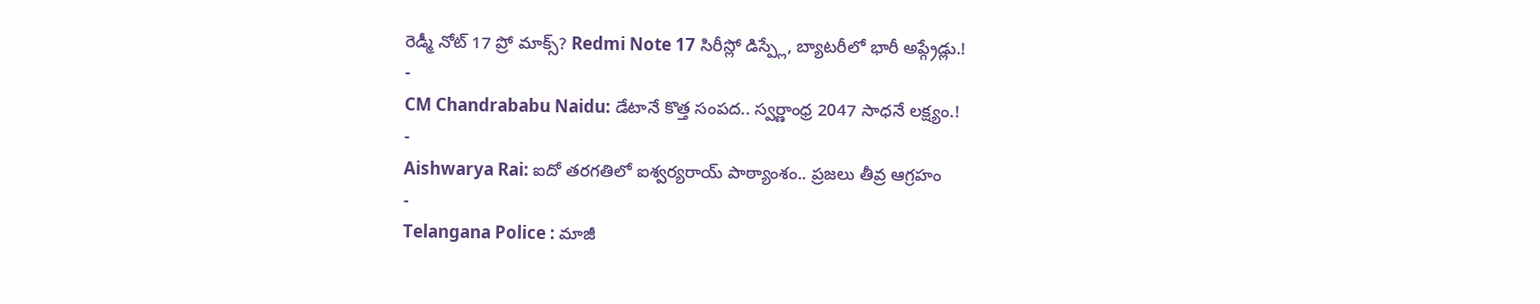రెడ్మీ నోట్ 17 ప్రో మాక్స్? Redmi Note 17 సిరీస్లో డిస్ప్లే, బ్యాటరీలో భారీ అప్గ్రేడ్లు.!
-
CM Chandrababu Naidu: డేటానే కొత్త సంపద.. స్వర్ణాంధ్ర 2047 సాధనే లక్ష్యం.!
-
Aishwarya Rai: ఐదో తరగతిలో ఐశ్వర్యరాయ్ పాఠ్యాంశం.. ప్రజలు తీవ్ర ఆగ్రహం
-
Telangana Police : మాజీ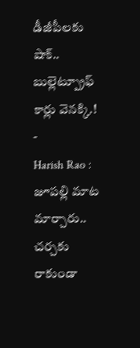డీజీపీలకు షాక్.. బుల్లెట్ప్రూఫ్ కార్లు వెనక్కి.!
-
Harish Rao : జూపల్లి మాట మార్చారు.. చర్చకు రాకుండా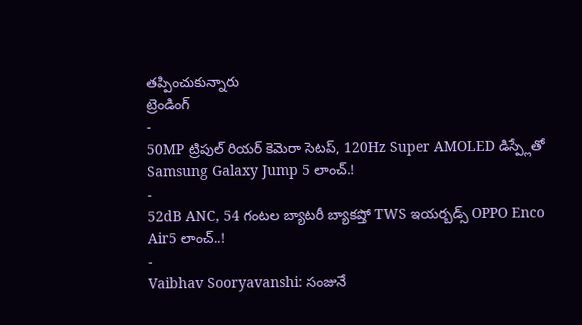తప్పించుకున్నారు
ట్రెండింగ్
-
50MP ట్రిపుల్ రియర్ కెమెరా సెటప్, 120Hz Super AMOLED డిస్ప్లేతో Samsung Galaxy Jump 5 లాంచ్.!
-
52dB ANC, 54 గంటల బ్యాటరీ బ్యాకప్తో TWS ఇయర్బడ్స్ OPPO Enco Air5 లాంచ్..!
-
Vaibhav Sooryavanshi: సంజునే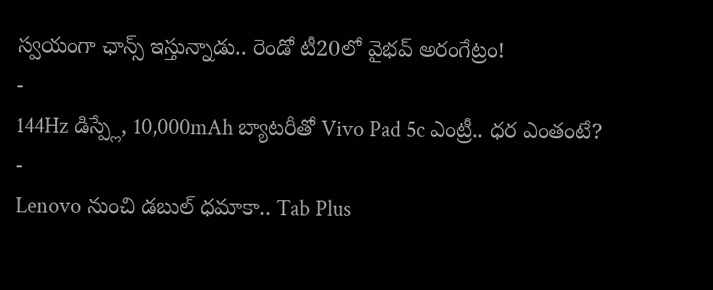స్వయంగా ఛాన్స్ ఇస్తున్నాడు.. రెండో టీ20లో వైభవ్ అరంగేట్రం!
-
144Hz డిస్ప్లే, 10,000mAh బ్యాటరీతో Vivo Pad 5c ఎంట్రీ.. ధర ఎంతంటే?
-
Lenovo నుంచి డబుల్ ధమాకా.. Tab Plus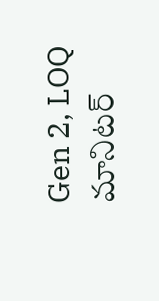Gen 2, LOQ మానిటర్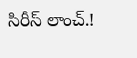సిరీస్ లాంచ్.!